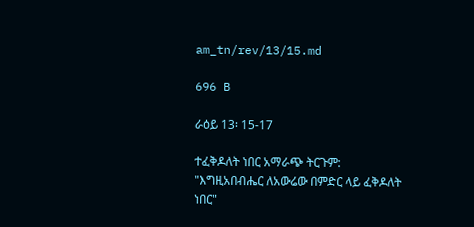am_tn/rev/13/15.md

696 B

ራዕይ 13፡ 15-17

ተፈቅዶለት ነበር አማራጭ ትርጉም: "እግዚአበብሔር ለአውሬው በምድር ላይ ፈቅዶለት ነበር"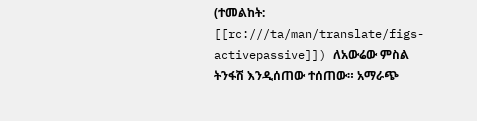(ተመልከት: [[rc:///ta/man/translate/figs-activepassive]]) ለአውሬው ምስል ትንፋሽ እንዲሰጠው ተሰጠው። አማራጭ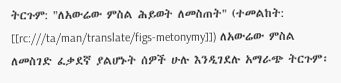ትርጉም: "ለአውሬው ምስል ሕይወት ለመስጠት" (ተመልከት: [[rc:///ta/man/translate/figs-metonymy]]) ለአውሬው ምስል ለመስገድ ፈቃደኛ ያልሆኑት ሰዎች ሁሉ እንዲገደሉ አማራጭ ትርጉም፡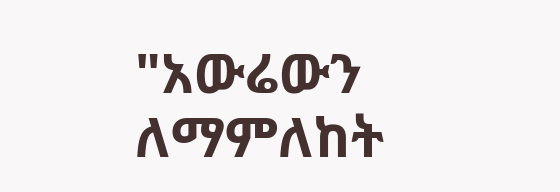"አውሬውን ለማምለከት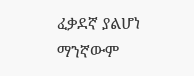ፈቃደኛ ያልሆነ ማንኛውም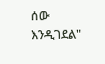ሰው እንዲገደል"